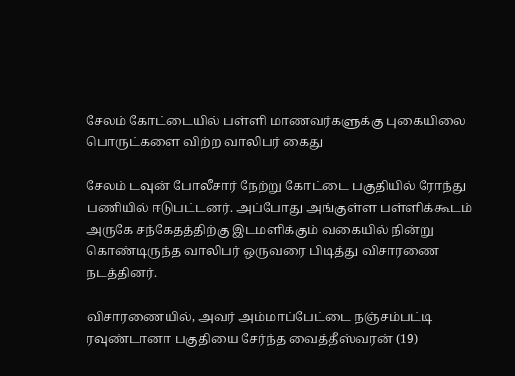சேலம் கோட்டையில் பள்ளி மாணவர்களுக்கு புகையிலை பொருட்களை விற்ற வாலிபர் கைது

சேலம் டவுன் போலீசார் நேற்று கோட்டை பகுதியில் ரோந்து பணியில் ஈடுபட்டனர். அப்போது அங்குள்ள பள்ளிக்கூடம் அருகே சந்கேதத்திற்கு இடமளிக்கும் வகையில் நின்று கொண்டிருந்த வாலிபர் ஒருவரை பிடித்து விசாரணை நடத்தினர்.

விசாரணையில், அவர் அம்மாப்பேட்டை நஞ்சம்பட்டி ரவுண்டானா பகுதியை சேர்ந்த வைத்தீஸ்வரன் (19)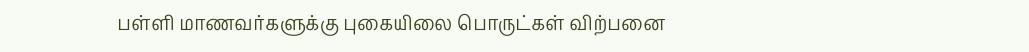பள்ளி மாணவர்களுக்கு புகையிலை பொருட்கள் விற்பனை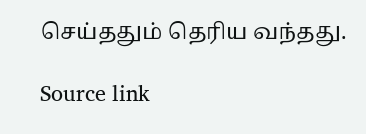செய்ததும் தெரிய வந்தது.

Source link